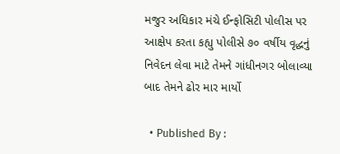મજુર અધિકાર મંચે ઈન્ફોસિટી પોલીસ પર આક્ષેપ કરતા કહ્યુ પોલીસે ૭૦ વર્ષીય વૃદ્ધનું નિવેદન લેવા માટે તેમને ગાંધીનગર બોલાવ્યા બાદ તેમને ઢોર માર માર્યો

  • Published By :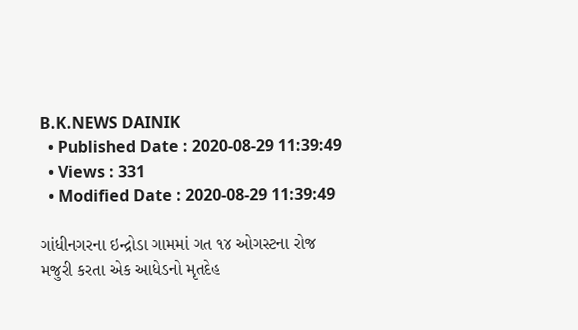B.K.NEWS DAINIK
  • Published Date : 2020-08-29 11:39:49
  • Views : 331
  • Modified Date : 2020-08-29 11:39:49

ગાંધીનગરના ઇન્દ્રોડા ગામમાં ગત ૧૪ ઓગસ્ટના રોજ મજુરી કરતા એક આધેડનો મૃતદેહ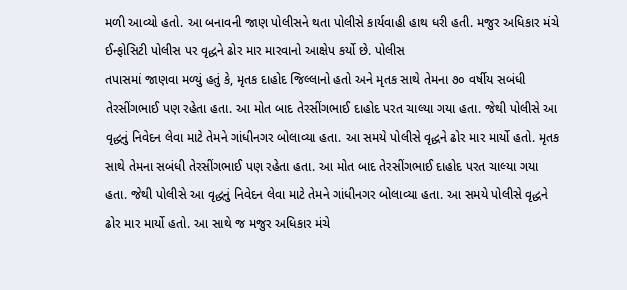મળી આવ્યો હતો. આ બનાવની જાણ પોલીસને થતા પોલીસે કાર્યવાહી હાથ ધરી હતી. મજુર અધિકાર મંચે ઈન્ફોસિટી પોલીસ પર વૃદ્ધને ઢોર માર મારવાનો આક્ષેપ કર્યો છે. પોલીસ
તપાસમાં જાણવા મળ્યું હતું કે, મૃતક દાહોદ જિલ્લાનો હતો અને મૃતક સાથે તેમના ૭૦ વર્ષીય સબંધી તેરસીંગભાઈ પણ રહેતા હતા. આ મોત બાદ તેરસીંગભાઈ દાહોદ પરત ચાલ્યા ગયા હતા. જેથી પોલીસે આ વૃદ્ધનું નિવેદન લેવા માટે તેમને ગાંધીનગર બોલાવ્યા હતા. આ સમયે પોલીસે વૃદ્ધને ઢોર માર માર્યો હતો. મૃતક સાથે તેમના સબંધી તેરસીંગભાઈ પણ રહેતા હતા. આ મોત બાદ તેરસીંગભાઈ દાહોદ પરત ચાલ્યા ગયા હતા. જેથી પોલીસે આ વૃદ્ધનું નિવેદન લેવા માટે તેમને ગાંધીનગર બોલાવ્યા હતા. આ સમયે પોલીસે વૃદ્ધને ઢોર માર માર્યો હતો. આ સાથે જ મજુર અધિકાર મંચે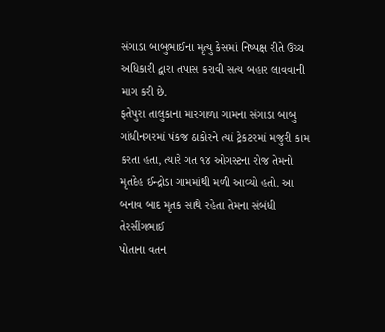સંગાડા બાબુભાઈના મૃત્યુ કેસમાં નિષ્પક્ષ રીતે ઉચ્ચ અધિકારી દ્વારા તપાસ કરાવી સત્ય બહાર લાવવાની માગ કરી છે.
ફતેપુરા તાલુકાના મારગાળા ગામના સંગાડા બાબુ ગાંધીનગરમાં પંકજ ઠાકોરને ત્યાં ટ્રેકટરમાં મજુરી કામ કરતા હતા, ત્યારે ગત ૧૪ ઓગસ્ટના રોજ તેમનો મૃતદેહ ઈન્દ્રોડા ગામમાંથી મળી આવ્યો હતો. આ બનાવ બાદ મૃતક સાથે રહેતા તેમના સંબંધી તેરસીંગભાઈ
પોતાના વતન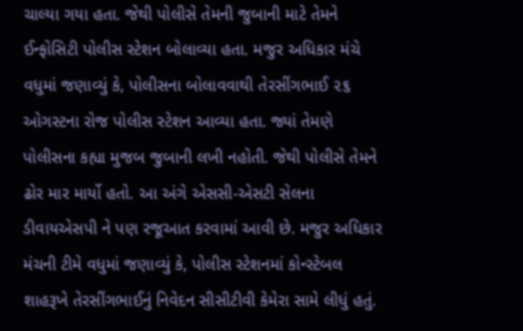ચાલ્યા ગયા હતા. જેથી પોલીસે તેમની જુબાની માટે તેમને ઈન્ફોસિટી પોલીસ સ્ટેશન બોલાવ્યા હતા. મજુર અધિકાર મંચે વધુમાં જણાવ્યું કે, પોલીસના બોલાવવાથી તેરસીંગભાઈ ૨૬ ઓગસ્ટના રોજ પોલીસ સ્ટેશન આવ્યા હતા. જ્યાં તેમણે પોલીસના કહ્યા મુજબ જુબાની લખી નહોતી. જેથી પોલીસે તેમને ઢોર માર માર્યો હતો. આ અંગે એસસી-એસટી સેલના ડીવાયએસપી ને પણ રજૂઆત કરવામાં આવી છે. મજુર અધિકાર મંચની ટીમે વધુમાં જણાવ્યું કે, પોલીસ સ્ટેશનમાં કોન્સ્ટેબલ શાહરૂખે તેરસીંગભાઈનું નિવેદન સીસીટીવી કેમેરા સામે લીધું હતું.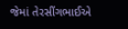જેમાં તેરસીંગભાઈએ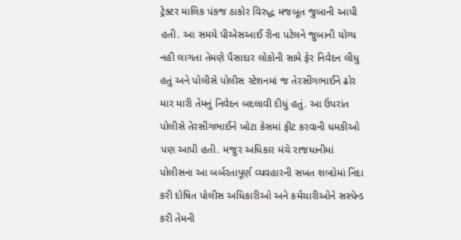ટ્રેક્ટર માલિક પંકજ ઠાકોર વિરુદ્ધ મજબૂત જુબાની આપી હતી. આ સમયે પીએસઆઈ રીના પટેલને જુબાની યોગ્ય નહી લાગતા તેમણે પૈસાદાર લોકોની સામે ફેર નિવેદન લીધુ હતું અને પોલીસે પોલીસ સ્ટેશનમાં જ તેરસીંગભાઈને ઢોર માર મારી તેમનું નિવેદન બદલાવી દીધું હતું. આ ઉપરાંત પોલીસે તેરસીંગભાઈને ખોટા કેસમાં ફીટ કરવાની ધમકીઓ પણ આપી હતી. મજુર અધિકાર મંચે રાજધાનીમાં પોલીસના આ બર્બરતાપૂર્ણ વ્યવહારની સખત શબ્દોમાં નિંદા કરી દોષિત પોલીસ અધિકારીઓ અને કર્મચારીઓને સસ્પેન્ડ કરી તેમની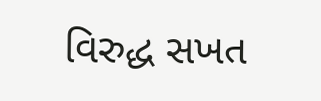વિરુદ્ધ સખત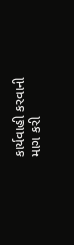કાર્યવાહી કરવાની માગ કરી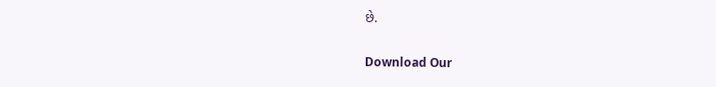છે.

Download Our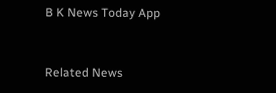B K News Today App



Related News